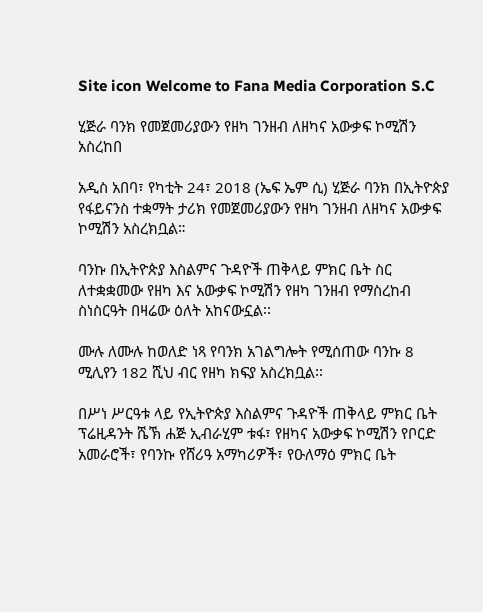Site icon Welcome to Fana Media Corporation S.C

ሂጅራ ባንክ የመጀመሪያውን የዘካ ገንዘብ ለዘካና አውቃፍ ኮሚሽን አስረከበ

አዲስ አበባ፣ የካቲት 24፣ 2018 (ኤፍ ኤም ሲ) ሂጅራ ባንክ በኢትዮጵያ የፋይናንስ ተቋማት ታሪክ የመጀመሪያውን የዘካ ገንዘብ ለዘካና አውቃፍ ኮሚሽን አስረክቧል።

ባንኩ በኢትዮጵያ እስልምና ጉዳዮች ጠቅላይ ምክር ቤት ስር ለተቋቋመው የዘካ እና አውቃፍ ኮሚሽን የዘካ ገንዘብ የማስረከብ ስነስርዓት በዛሬው ዕለት አከናውኗል፡፡

ሙሉ ለሙሉ ከወለድ ነጻ የባንክ አገልግሎት የሚሰጠው ባንኩ 8 ሚሊየን 182 ሺህ ብር የዘካ ክፍያ አስረክቧል፡፡

በሥነ ሥርዓቱ ላይ የኢትዮጵያ እስልምና ጉዳዮች ጠቅላይ ምክር ቤት ፕሬዚዳንት ሼኽ ሐጅ ኢብራሂም ቱፋ፣ የዘካና አውቃፍ ኮሚሽን የቦርድ አመራሮች፣ የባንኩ የሸሪዓ አማካሪዎች፣ የዑለማዕ ምክር ቤት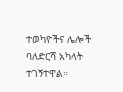ተወካዮችና ሌሎች ባለድርሻ አካላት ተገኝተዋል።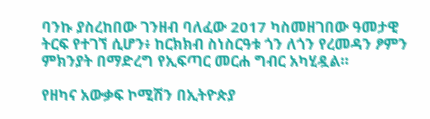ባንኩ ያስረከበው ገንዘብ ባለፈው 2017 ካስመዘገበው ዓመታዊ ትርፍ የተገኘ ሲሆን፥ ከርክክብ ስነስርዓቱ ጎን ለጎን የረመዳን ፆምን ምክንያት በማድረግ የኢፍጣር መርሐ ግብር አካሂዷል።

የዘካና አውቃፍ ኮሚሽን በኢትዮጵያ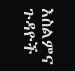እስልምና ጉዳዮች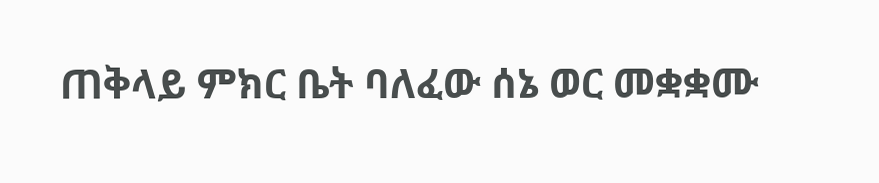ጠቅላይ ምክር ቤት ባለፈው ሰኔ ወር መቋቋሙ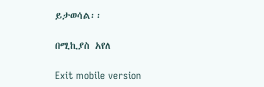ይታወሳል፡፡

በሚኪያስ አየለ

Exit mobile version